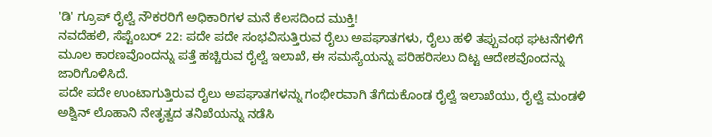'ಡಿ' ಗ್ರೂಪ್ ರೈಲ್ವೆ ನೌಕರರಿಗೆ ಅಧಿಕಾರಿಗಳ ಮನೆ ಕೆಲಸದಿಂದ ಮುಕ್ತಿ!
ನವದೆಹಲಿ, ಸೆಪ್ಟೆಂಬರ್ 22: ಪದೇ ಪದೇ ಸಂಭವಿಸುತ್ತಿರುವ ರೈಲು ಅಪಘಾತಗಳು, ರೈಲು ಹಳಿ ತಪ್ಪುವಂಥ ಘಟನೆಗಳಿಗೆ ಮೂಲ ಕಾರಣವೊಂದನ್ನು ಪತ್ತೆ ಹಚ್ಚಿರುವ ರೈಲ್ವೆ ಇಲಾಖೆ, ಈ ಸಮಸ್ಯೆಯನ್ನು ಪರಿಹರಿಸಲು ದಿಟ್ಟ ಆದೇಶವೊಂದನ್ನು ಜಾರಿಗೊಳಿಸಿದೆ.
ಪದೇ ಪದೇ ಉಂಟಾಗುತ್ತಿರುವ ರೈಲು ಅಪಘಾತಗಳನ್ನು ಗಂಭೀರವಾಗಿ ತೆಗೆದುಕೊಂಡ ರೈಲ್ವೆ ಇಲಾಖೆಯು, ರೈಲ್ವೆ ಮಂಡಳಿ ಅಶ್ವಿನ್ ಲೊಹಾನಿ ನೇತೃತ್ವದ ತನಿಖೆಯನ್ನು ನಡೆಸಿ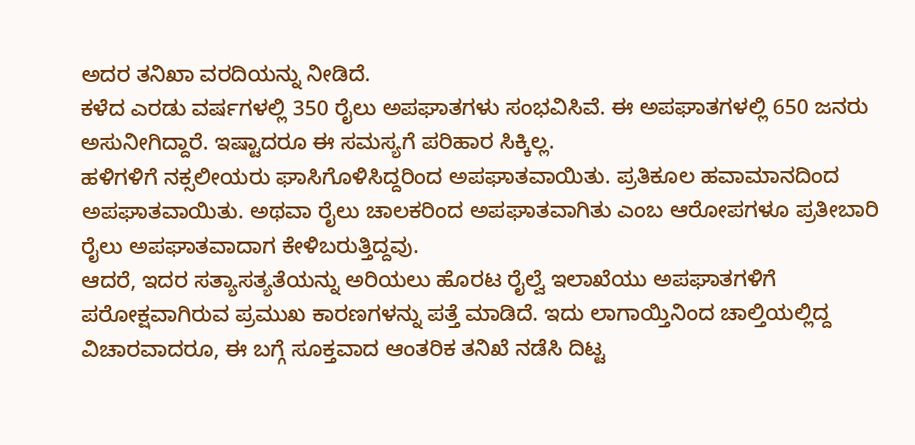ಅದರ ತನಿಖಾ ವರದಿಯನ್ನು ನೀಡಿದೆ.
ಕಳೆದ ಎರಡು ವರ್ಷಗಳಲ್ಲಿ 350 ರೈಲು ಅಪಘಾತಗಳು ಸಂಭವಿಸಿವೆ. ಈ ಅಪಘಾತಗಳಲ್ಲಿ 650 ಜನರು ಅಸುನೀಗಿದ್ದಾರೆ. ಇಷ್ಟಾದರೂ ಈ ಸಮಸ್ಯಗೆ ಪರಿಹಾರ ಸಿಕ್ಕಿಲ್ಲ.
ಹಳಿಗಳಿಗೆ ನಕ್ಸಲೀಯರು ಘಾಸಿಗೊಳಿಸಿದ್ದರಿಂದ ಅಪಘಾತವಾಯಿತು. ಪ್ರತಿಕೂಲ ಹವಾಮಾನದಿಂದ ಅಪಘಾತವಾಯಿತು. ಅಥವಾ ರೈಲು ಚಾಲಕರಿಂದ ಅಪಘಾತವಾಗಿತು ಎಂಬ ಆರೋಪಗಳೂ ಪ್ರತೀಬಾರಿ ರೈಲು ಅಪಘಾತವಾದಾಗ ಕೇಳಿಬರುತ್ತಿದ್ದವು.
ಆದರೆ, ಇದರ ಸತ್ಯಾಸತ್ಯತೆಯನ್ನು ಅರಿಯಲು ಹೊರಟ ರೈಲ್ವೆ ಇಲಾಖೆಯು ಅಪಘಾತಗಳಿಗೆ ಪರೋಕ್ಷವಾಗಿರುವ ಪ್ರಮುಖ ಕಾರಣಗಳನ್ನು ಪತ್ತೆ ಮಾಡಿದೆ. ಇದು ಲಾಗಾಯ್ತಿನಿಂದ ಚಾಲ್ತಿಯಲ್ಲಿದ್ದ ವಿಚಾರವಾದರೂ, ಈ ಬಗ್ಗೆ ಸೂಕ್ತವಾದ ಆಂತರಿಕ ತನಿಖೆ ನಡೆಸಿ ದಿಟ್ಟ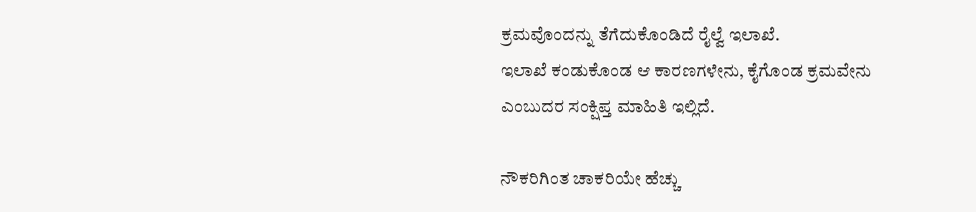ಕ್ರಮವೊಂದನ್ನು ತೆಗೆದುಕೊಂಡಿದೆ ರೈಲ್ವೆ ಇಲಾಖೆ.
ಇಲಾಖೆ ಕಂಡುಕೊಂಡ ಆ ಕಾರಣಗಳೇನು, ಕೈಗೊಂಡ ಕ್ರಮವೇನು ಎಂಬುದರ ಸಂಕ್ಷಿಪ್ತ ಮಾಹಿತಿ ಇಲ್ಲಿದೆ.

ನೌಕರಿಗಿಂತ ಚಾಕರಿಯೇ ಹೆಚ್ಚು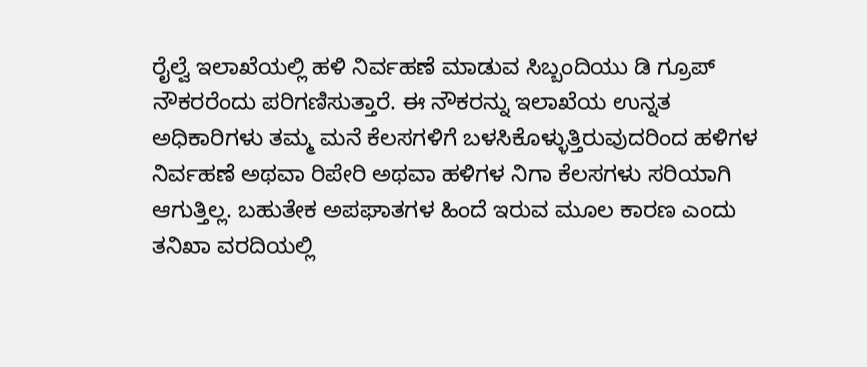ರೈಲ್ವೆ ಇಲಾಖೆಯಲ್ಲಿ ಹಳಿ ನಿರ್ವಹಣೆ ಮಾಡುವ ಸಿಬ್ಬಂದಿಯು ಡಿ ಗ್ರೂಪ್ ನೌಕರರೆಂದು ಪರಿಗಣಿಸುತ್ತಾರೆ. ಈ ನೌಕರನ್ನು ಇಲಾಖೆಯ ಉನ್ನತ ಅಧಿಕಾರಿಗಳು ತಮ್ಮ ಮನೆ ಕೆಲಸಗಳಿಗೆ ಬಳಸಿಕೊಳ್ಳುತ್ತಿರುವುದರಿಂದ ಹಳಿಗಳ ನಿರ್ವಹಣೆ ಅಥವಾ ರಿಪೇರಿ ಅಥವಾ ಹಳಿಗಳ ನಿಗಾ ಕೆಲಸಗಳು ಸರಿಯಾಗಿ ಆಗುತ್ತಿಲ್ಲ. ಬಹುತೇಕ ಅಪಘಾತಗಳ ಹಿಂದೆ ಇರುವ ಮೂಲ ಕಾರಣ ಎಂದು ತನಿಖಾ ವರದಿಯಲ್ಲಿ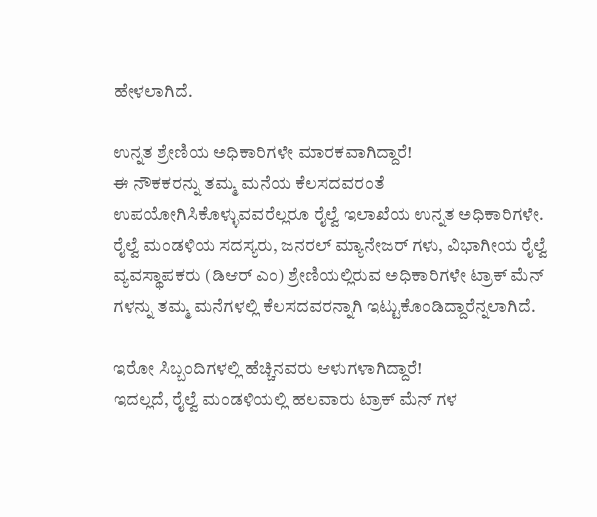ಹೇಳಲಾಗಿದೆ.

ಉನ್ನತ ಶ್ರೇಣಿಯ ಅಧಿಕಾರಿಗಳೇ ಮಾರಕವಾಗಿದ್ದಾರೆ!
ಈ ನೌಕಕರನ್ನು ತಮ್ಮ ಮನೆಯ ಕೆಲಸದವರಂತೆ ಉಪಯೋಗಿಸಿಕೊಳ್ಳುವವರೆಲ್ಲರೂ ರೈಲ್ವೆ ಇಲಾಖೆಯ ಉನ್ನತ ಅಧಿಕಾರಿಗಳೇ. ರೈಲ್ವೆ ಮಂಡಳಿಯ ಸದಸ್ಯರು, ಜನರಲ್ ಮ್ಯಾನೇಜರ್ ಗಳು, ವಿಭಾಗೀಯ ರೈಲ್ವೆ ವ್ಯವಸ್ಥಾಪಕರು (ಡಿಆರ್ ಎಂ) ಶ್ರೇಣಿಯಲ್ಲಿರುವ ಅಧಿಕಾರಿಗಳೇ ಟ್ರಾಕ್ ಮೆನ್ ಗಳನ್ನು ತಮ್ಮ ಮನೆಗಳಲ್ಲಿ ಕೆಲಸದವರನ್ನಾಗಿ ಇಟ್ಟುಕೊಂಡಿದ್ದಾರೆನ್ನಲಾಗಿದೆ.

ಇರೋ ಸಿಬ್ಬಂದಿಗಳಲ್ಲಿ ಹೆಚ್ಚಿನವರು ಆಳುಗಳಾಗಿದ್ದಾರೆ!
ಇದಲ್ಲದೆ, ರೈಲ್ವೆ ಮಂಡಳಿಯಲ್ಲಿ ಹಲವಾರು ಟ್ರಾಕ್ ಮೆನ್ ಗಳ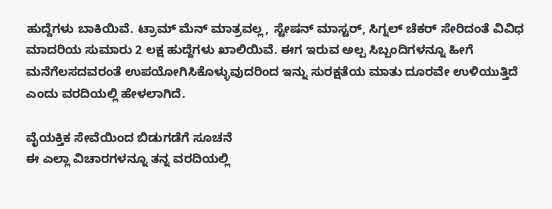ಹುದ್ದೆಗಳು ಬಾಕಿಯಿವೆ. ಟ್ರಾಮ್ ಮೆನ್ ಮಾತ್ರವಲ್ಲ, ಸ್ಟೇಷನ್ ಮಾಸ್ಟರ್, ಸಿಗ್ನಲ್ ಚೆಕರ್ ಸೇರಿದಂತೆ ವಿವಿಧ ಮಾದರಿಯ ಸುಮಾರು 2 ಲಕ್ಷ ಹುದ್ದೆಗಳು ಖಾಲಿಯಿವೆ. ಈಗ ಇರುವ ಅಲ್ಪ ಸಿಬ್ಬಂದಿಗಳನ್ನೂ ಹೀಗೆ ಮನೆಗೆಲಸದವರಂತೆ ಉಪಯೋಗಿಸಿಕೊಳ್ಳುವುದರಿಂದ ಇನ್ನು ಸುರಕ್ಷತೆಯ ಮಾತು ದೂರವೇ ಉಳಿಯುತ್ತಿದೆ ಎಂದು ವರದಿಯಲ್ಲಿ ಹೇಳಲಾಗಿದೆ.

ವೈಯಕ್ತಿಕ ಸೇವೆಯಿಂದ ಬಿಡುಗಡೆಗೆ ಸೂಚನೆ
ಈ ಎಲ್ಲಾ ವಿಚಾರಗಳನ್ನೂ ತನ್ನ ವರದಿಯಲ್ಲಿ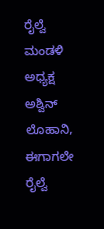ರೈಲ್ವೆ ಮಂಡಳಿ ಅಧ್ಯಕ್ಷ ಅಶ್ವಿನ್ ಲೊಹಾನಿ, ಈಗಾಗಲೇ ರೈಲ್ವೆ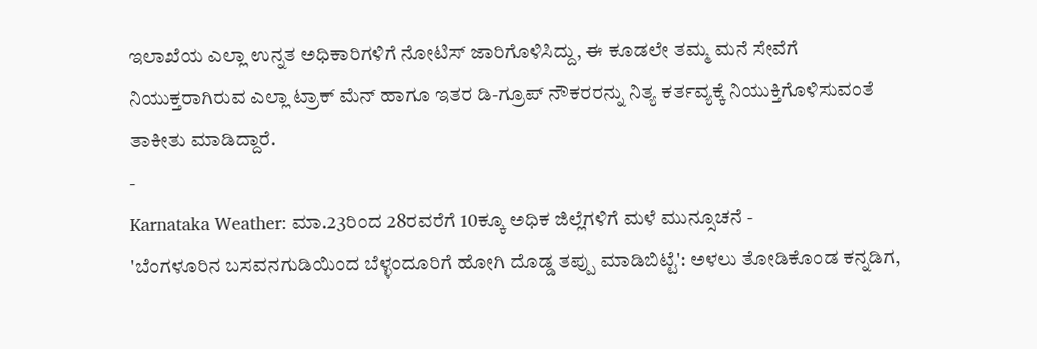ಇಲಾಖೆಯ ಎಲ್ಲಾ ಉನ್ನತ ಅಧಿಕಾರಿಗಳಿಗೆ ನೋಟಿಸ್ ಜಾರಿಗೊಳಿಸಿದ್ದು, ಈ ಕೂಡಲೇ ತಮ್ಮ ಮನೆ ಸೇವೆಗೆ ನಿಯುಕ್ತರಾಗಿರುವ ಎಲ್ಲಾ ಟ್ರಾಕ್ ಮೆನ್ ಹಾಗೂ ಇತರ ಡಿ-ಗ್ರೂಪ್ ನೌಕರರನ್ನು ನಿತ್ಯ ಕರ್ತವ್ಯಕ್ಕೆ ನಿಯುಕ್ತಿಗೊಳಿಸುವಂತೆ ತಾಕೀತು ಮಾಡಿದ್ದಾರೆ.
-
Karnataka Weather: ಮಾ.23ರಿಂದ 28ರವರೆಗೆ 10ಕ್ಕೂ ಅಧಿಕ ಜಿಲ್ಲೆಗಳಿಗೆ ಮಳೆ ಮುನ್ಸೂಚನೆ -
'ಬೆಂಗಳೂರಿನ ಬಸವನಗುಡಿಯಿಂದ ಬೆಳ್ಳಂದೂರಿಗೆ ಹೋಗಿ ದೊಡ್ಡ ತಪ್ಪು ಮಾಡಿಬಿಟ್ಟೆ': ಅಳಲು ತೋಡಿಕೊಂಡ ಕನ್ನಡಿಗ,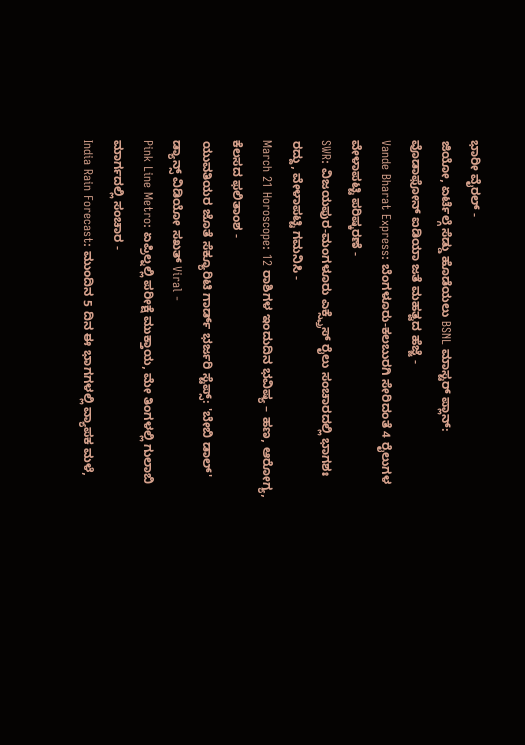ಭಾರೀ ವೈರಲ್ -
ಜಿಯೋ, ಏರ್ಟೆಲ್ಗೆ ಸೆಡ್ಡು ಹೊಡೆಯಲು BSNL ಮಾಸ್ಟರ್ ಪ್ಲಾನ್: ವೊಡಾಫೋನ್ ಐಡಿಯಾ ಜತೆ ಮಹತ್ವದ ಹೆಜ್ಜೆ -
Vande Bharat Express: ಬೆಂಗಳೂರು-ಕಲಬುರಗಿ ಸೇರಿದಂತೆ 4 ರೈಲುಗಳ ವೇಳಾಪಟ್ಟಿ ಪರಿಷ್ಕರಣೆ -
SWR: ವಿಜಯಪುರ-ಮಂಗಳೂರು ಎಕ್ಸ್ಪ್ರೆಸ್ ರೈಲು ಸಂಚಾರದಲ್ಲಿ ಭಾಗಶಃ ರದ್ದು, ವೇಳಾಪಟ್ಟಿ ಗಮನಿಸಿ -
March 21 Horoscope: 12 ರಾಶಿಗಳ ಇಂದುದಿನ ಭವಿಷ್ಯ – ಹಣ, ಆರೋಗ್ಯ, ಕೆಲಸದ ಫಲಿತಾಂಶ -
ಯುವತಿಯರ ಜೊತೆ ಸೆಕ್ಯೂರಿಟಿ ಗಾರ್ಡ್ ಭರ್ಜರಿ ಸ್ಟೆಪ್ಸ್: 'ಬೇಬಿ ಡಾಲ್' ಡ್ಯಾನ್ಸ್ ವಿಡಿಯೋ ಸಖತ್ Viral -
Pink Line Metro: ಏಪ್ರಿಲ್ನಲ್ಲಿ ಪರೀಕ್ಷೆ ಮುಕ್ತಾಯ, ಮೇ ತಿಂಗಳಲ್ಲಿ ಗುಲಾಬಿ ಮಾರ್ಗದಲ್ಲಿ ಸಂಚಾರ -
India Rain Forecast: ಮುಂದಿನ 5 ದಿನ ಈ ಭಾಗಗಳಲ್ಲಿ ವ್ಯಾಪಕ ಮಳೆ,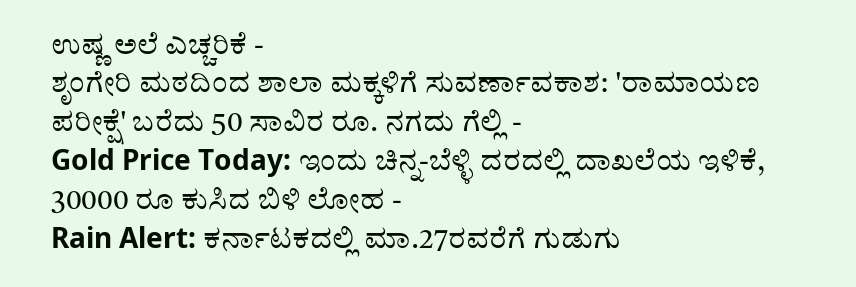ಉಷ್ಣ ಅಲೆ ಎಚ್ಚರಿಕೆ -
ಶೃಂಗೇರಿ ಮಠದಿಂದ ಶಾಲಾ ಮಕ್ಕಳಿಗೆ ಸುವರ್ಣಾವಕಾಶ: 'ರಾಮಾಯಣ ಪರೀಕ್ಷೆ' ಬರೆದು 50 ಸಾವಿರ ರೂ. ನಗದು ಗೆಲ್ಲಿ -
Gold Price Today: ಇಂದು ಚಿನ್ನ-ಬೆಳ್ಳಿ ದರದಲ್ಲಿ ದಾಖಲೆಯ ಇಳಿಕೆ, 30000 ರೂ ಕುಸಿದ ಬಿಳಿ ಲೋಹ -
Rain Alert: ಕರ್ನಾಟಕದಲ್ಲಿ ಮಾ.27ರವರೆಗೆ ಗುಡುಗು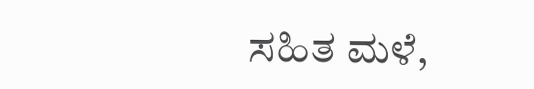ಸಹಿತ ಮಳೆ,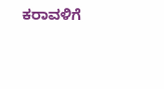ಕರಾವಳಿಗೆ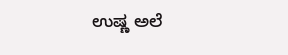ಉಷ್ಣ ಅಲೆ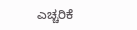ಎಚ್ಚರಿಕೆ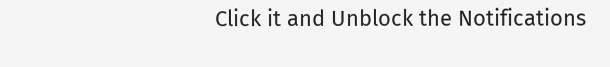Click it and Unblock the Notifications